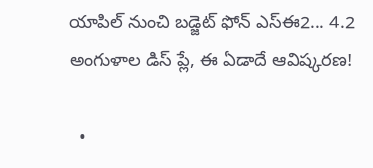యాపిల్ నుంచి బడ్జెట్ ఫోన్ ఎస్ఈ2... 4.2 అంగుళాల డిస్ ప్లే, ఈ ఏడాదే ఆవిష్కరణ!

  •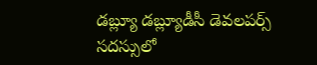డబ్ల్యూ డబ్ల్యూడీసీ డెవలపర్స్ సదస్సులో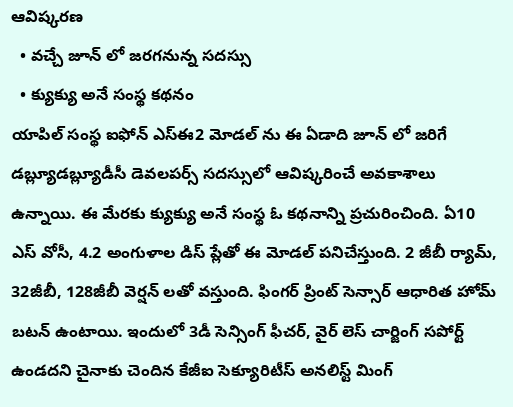ఆవిష్కరణ
  • వచ్చే జూన్ లో జరగనున్న సదస్సు
  • క్యుక్యు అనే సంస్థ కథనం
యాపిల్ సంస్థ ఐఫోన్ ఎస్ఈ2 మోడల్ ను ఈ ఏడాది జూన్ లో జరిగే డబ్ల్యూడబ్ల్యూడీసీ డెవలపర్స్ సదస్సులో ఆవిష్కరించే అవకాశాలు ఉన్నాయి. ఈ మేరకు క్యుక్యు అనే సంస్థ ఓ కథనాన్ని ప్రచురించింది. ఏ10 ఎస్ వోసీ, 4.2 అంగుళాల డిస్ ప్లేతో ఈ మోడల్ పనిచేస్తుంది. 2 జీబీ ర్యామ్, 32జీబీ, 128జీబీ వెర్షన్ లతో వస్తుంది. ఫింగర్ ప్రింట్ సెన్సార్ ఆధారిత హోమ్ బటన్ ఉంటాయి. ఇందులో 3డీ సెన్సింగ్ ఫీచర్, వైర్ లెస్ చార్జింగ్ సపోర్ట్ ఉండదని చైనాకు చెందిన కేజీఐ సెక్యూరిటీస్ అనలిస్ట్ మింగ్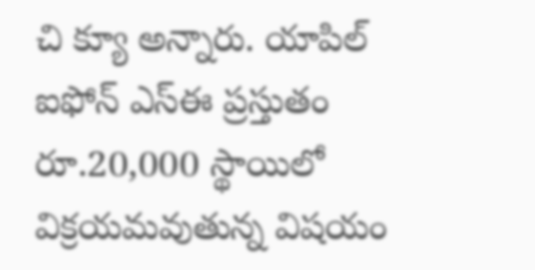చి క్యూ అన్నారు. యాపిల్ ఐఫోన్ ఎస్ఈ ప్రస్తుతం రూ.20,000 స్థాయిలో విక్రయమవుతున్న విషయం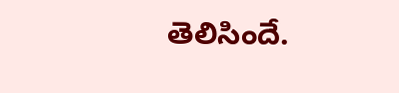తెలిసిందే.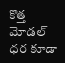కొత్త మోడల్ ధర కూడా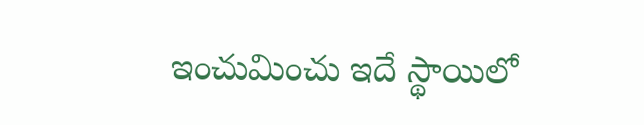ఇంచుమించు ఇదే స్థాయిలో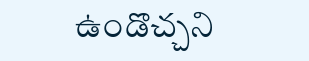ఉండొచ్చని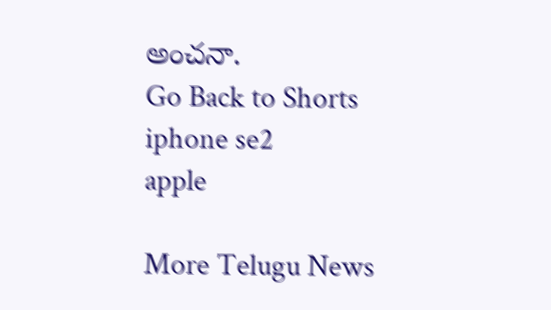అంచనా.
Go Back to Shorts
iphone se2
apple

More Telugu News